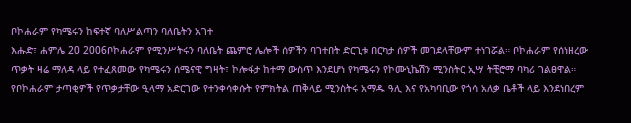ቦኮሐራም የካሜሩን ከፍተኛ ባለሥልጣን ባለቤትን አገተ
እሑድ፣ ሐምሌ 20 2006ቦኮሐራም የሚንሥትሩን ባለቤት ጨምሮ ሌሎች ሰዎችን ባገተበት ድርጊቱ በርካታ ሰዎች መገደላቸውም ተነገሯል። ቦኮሐራም የሰነዘረው ጥቃት ዛሬ ማለዳ ላይ የተፈጸመው የካሜሩን ሰሜናዊ ግዛት፣ ኮሎፋታ ከተማ ውስጥ እንደሆነ የካሜሩን የኮሙኒኬሽን ሚንስትር ኢሣ ትቺሮማ ባካሪ ገልፀዋል። የቦኮሐራም ታጣቂዎች የጥቃታቸው ዒላማ አድርገው የተንቀሳቀሱት የምክትል ጠቅላይ ሚንስትሩ አማዱ ዓሊ እና የአካባቢው የጎሳ አለቃ ቤቶች ላይ እንደነበረም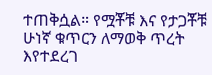ተጠቅሷል። የሟቾቹ እና የታጋቾቹ ሁነኛ ቁጥርን ለማወቅ ጥረት እየተደረገ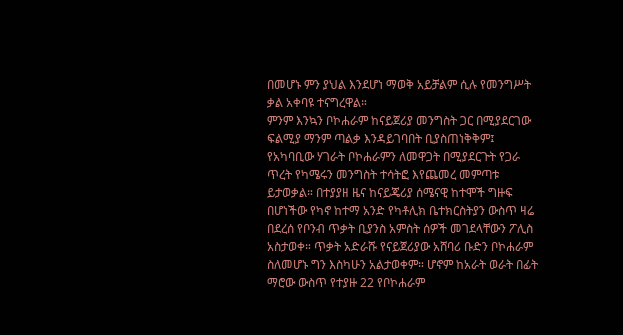በመሆኑ ምን ያህል እንደሆነ ማወቅ አይቻልም ሲሉ የመንግሥት ቃል አቀባዩ ተናግረዋል።
ምንም እንኳን ቦኮሐራም ከናይጀሪያ መንግስት ጋር በሚያደርገው ፍልሚያ ማንም ጣልቃ እንዳይገባበት ቢያስጠነቅቅም፤ የአካባቢው ሃገራት ቦኮሐራምን ለመዋጋት በሚያደርጉት የጋራ ጥረት የካሜሩን መንግስት ተሳትፎ እየጨመረ መምጣቱ ይታወቃል። በተያያዘ ዜና ከናይጄሪያ ሰሜናዊ ከተሞች ግዙፍ በሆነችው የካኖ ከተማ አንድ የካቶሊክ ቤተክርስትያን ውስጥ ዛሬ በደረሰ የቦንብ ጥቃት ቢያንስ አምስት ሰዎች መገደላቸውን ፖሊስ አስታወቀ። ጥቃት አድራሹ የናይጀሪያው አሸባሪ ቡድን ቦኮሐራም ስለመሆኑ ግን እስካሁን አልታወቀም። ሆኖም ከአራት ወራት በፊት ማሮው ውስጥ የተያዙ 22 የቦኮሐራም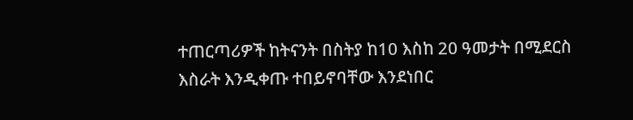ተጠርጣሪዎች ከትናንት በስትያ ከ10 እስከ 20 ዓመታት በሚደርስ እስራት እንዲቀጡ ተበይኖባቸው እንደነበር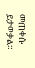መጠቀሱ ይታወቃል።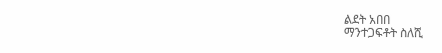ልደት አበበ
ማንተጋፍቶት ስለሺ